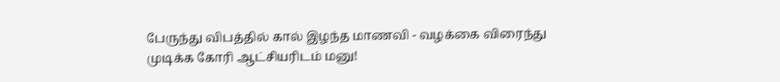பேருந்து விபத்தில் கால் இழந்த மாணவி - வழக்கை விரைந்து முடிக்க கோரி ஆட்சியரிடம் மனு!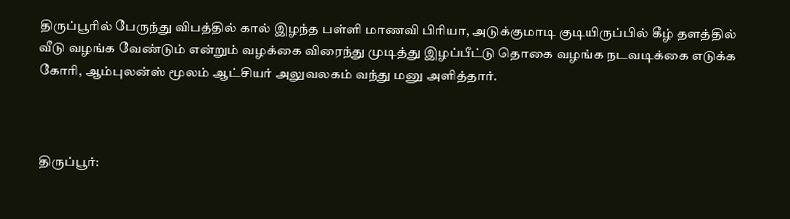திருப்பூரில் பேருந்து விபத்தில் கால் இழந்த பள்ளி மாணவி பிரியா, அடுக்குமாடி குடியிருப்பில் கீழ் தளத்தில் வீடு வழங்க வேண்டும் என்றும் வழக்கை விரைந்து முடித்து இழப்பீட்டு தொகை வழங்க நடவடிக்கை எடுக்க கோரி, ஆம்புலன்ஸ் மூலம் ஆட்சியர் அலுவலகம் வந்து மனு அளித்தார்.



திருப்பூர்: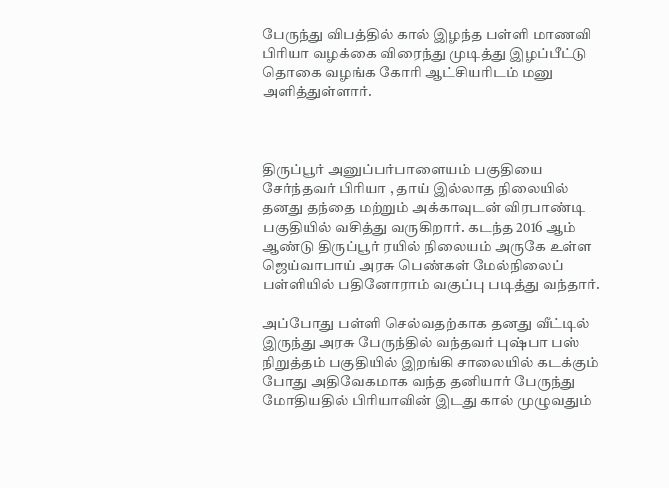பேருந்து விபத்தில் கால் இழந்த பள்ளி மாணவி பிரியா வழக்கை விரைந்து முடித்து இழப்பீட்டு தொகை வழங்க கோரி ஆட்சியரிடம் மனு அளித்துள்ளார்.



திருப்பூர் அனுப்பர்பாளையம் பகுதியை சேர்ந்தவர் பிரியா ‌, தாய் இல்லாத நிலையில் தனது தந்தை மற்றும் அக்காவுடன் விரபாண்டி பகுதியில் வசித்து வருகிறார். கடந்த 2016 ஆம் ஆண்டு திருப்பூர் ரயில் நிலையம் அருகே உள்ள ஜெய்வாபாய் அரசு பெண்கள் மேல்நிலைப் பள்ளியில் பதினோராம் வகுப்பு படித்து வந்தார்.

அப்போது பள்ளி செல்வதற்காக தனது வீட்டில் இருந்து அரசு பேருந்தில் வந்தவர் புஷ்பா பஸ் நிறுத்தம் பகுதியில் இறங்கி சாலையில் கடக்கும் போது அதிவேகமாக வந்த தனியார் பேருந்து மோதியதில் பிரியாவின் இடது கால் முழுவதும்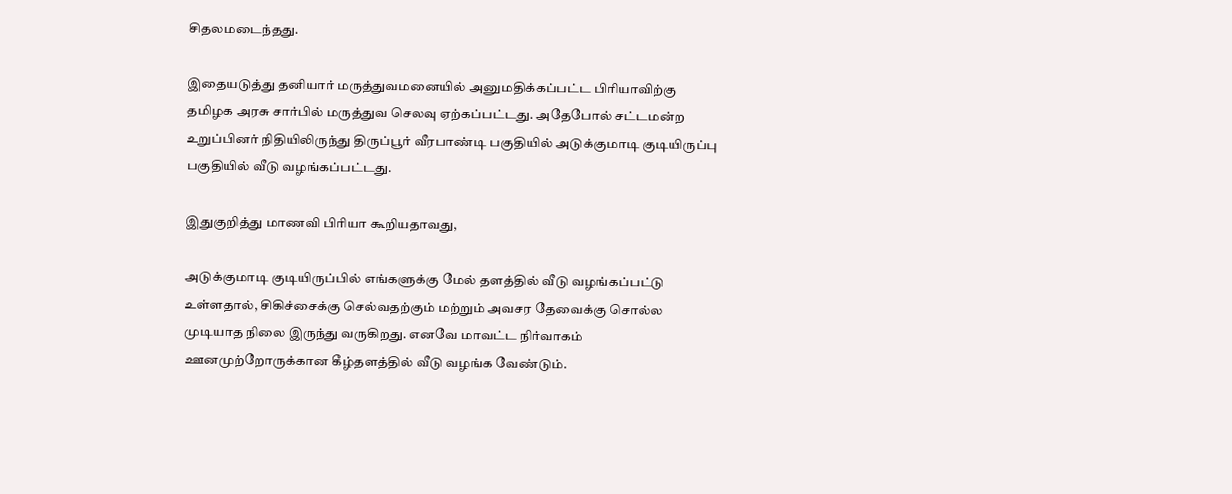சிதலமடைந்தது.

இதையடுத்து தனியார் மருத்துவமனையில் அனுமதிக்கப்பட்ட பிரியாவிற்கு தமிழக அரசு சார்பில் மருத்துவ செலவு ஏற்கப்பட்டது. அதேபோல் சட்டமன்ற உறுப்பினர் நிதியிலிருந்து திருப்பூர் வீரபாண்டி பகுதியில் அடுக்குமாடி குடியிருப்பு பகுதியில் வீடு வழங்கப்பட்டது.

இதுகுறித்து மாணவி பிரியா கூறியதாவது,

அடுக்குமாடி குடியிருப்பில் எங்களுக்கு மேல் தளத்தில் வீடு வழங்கப்பட்டு உள்ளதால், சிகிச்சைக்கு செல்வதற்கும் மற்றும் அவசர தேவைக்கு சொல்ல முடியாத நிலை இருந்து வருகிறது. எனவே மாவட்ட நிர்வாகம் ஊனமுற்றோருக்கான கீழ்தளத்தில் வீடு வழங்க வேண்டும்.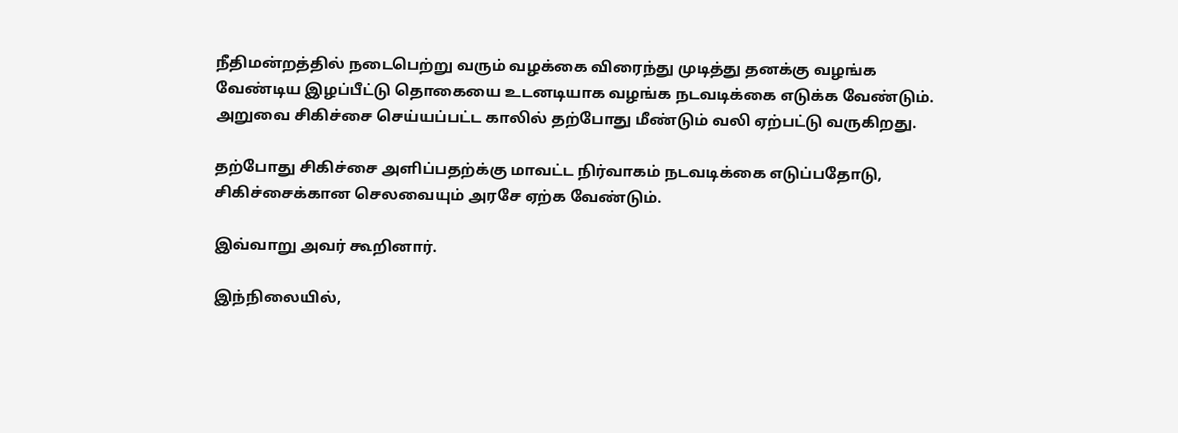நீதிமன்றத்தில் நடைபெற்று வரும் வழக்கை விரைந்து முடித்து தனக்கு வழங்க வேண்டிய இழப்பீட்டு தொகையை உடனடியாக வழங்க நடவடிக்கை எடுக்க வேண்டும். அறுவை சிகிச்சை செய்யப்பட்ட காலில் தற்போது மீண்டும் வலி ஏற்பட்டு வருகிறது.

தற்போது சிகிச்சை அளிப்பதற்க்கு மாவட்ட நிர்வாகம் நடவடிக்கை எடுப்பதோடு, சிகிச்சைக்கான செலவையும் அரசே ஏற்க வேண்டும்.

இவ்வாறு அவர் கூறினார்.

இந்நிலையில்,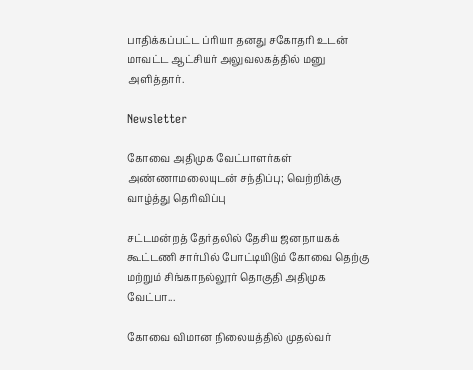பாதிக்கப்பட்ட ப்ரியா தனது சகோதரி உடன் மாவட்ட ஆட்சியர் அலுவலகத்தில் மனு அளித்தார்.

Newsletter

கோவை அதிமுக வேட்பாளர்கள் அண்ணாமலையுடன் சந்திப்பு; வெற்றிக்கு வாழ்த்து தெரிவிப்பு

சட்டமன்றத் தேர்தலில் தேசிய ஜனநாயகக் கூட்டணி சார்பில் போட்டியிடும் கோவை தெற்கு மற்றும் சிங்காநல்லூர் தொகுதி அதிமுக வேட்பா...

கோவை விமான நிலையத்தில் முதல்வர்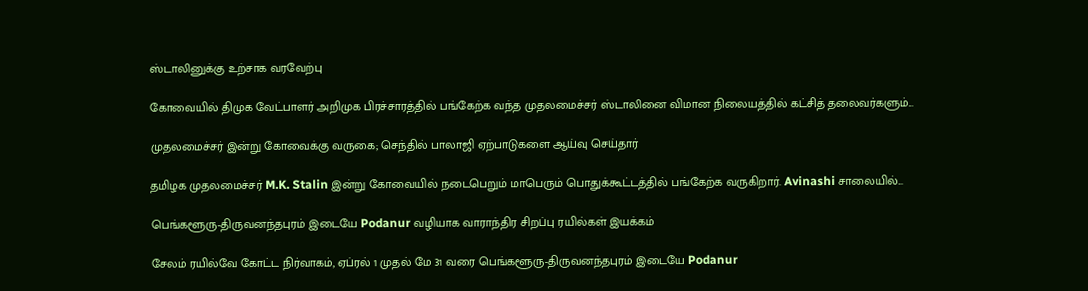ஸ்டாலினுக்கு உற்சாக வரவேற்பு

கோவையில் திமுக வேட்பாளர் அறிமுக பிரச்சாரத்தில் பங்கேற்க வந்த முதலமைச்சர் ஸ்டாலினை விமான நிலையத்தில் கட்சித் தலைவர்களும்...

முதலமைச்சர் இன்று கோவைக்கு வருகை; செந்தில் பாலாஜி ஏற்பாடுகளை ஆய்வு செய்தார்

தமிழக முதலமைச்சர் M.K. Stalin இன்று கோவையில் நடைபெறும் மாபெரும் பொதுக்கூட்டத்தில் பங்கேற்க வருகிறார். Avinashi சாலையில்...

பெங்களூரு-திருவனந்தபுரம் இடையே Podanur வழியாக வாராந்திர சிறப்பு ரயில்கள் இயக்கம்

சேலம் ரயில்வே கோட்ட நிர்வாகம், ஏப்ரல் 1 முதல் மே 31 வரை பெங்களூரு-திருவனந்தபுரம் இடையே Podanur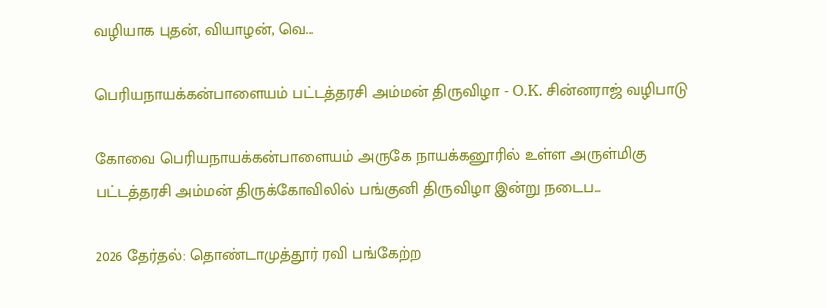வழியாக புதன், வியாழன், வெ...

பெரியநாயக்கன்பாளையம் பட்டத்தரசி அம்மன் திருவிழா - O.K. சின்னராஜ் வழிபாடு

கோவை பெரியநாயக்கன்பாளையம் அருகே நாயக்கனூரில் உள்ள அருள்மிகு பட்டத்தரசி அம்மன் திருக்கோவிலில் பங்குனி திருவிழா இன்று நடைப...

2026 தேர்தல்: தொண்டாமுத்தூர் ரவி பங்கேற்ற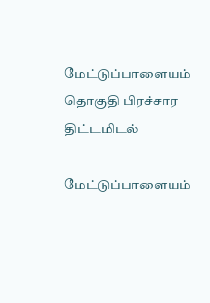மேட்டுப்பாளையம் தொகுதி பிரச்சார திட்டமிடல்

மேட்டுப்பாளையம்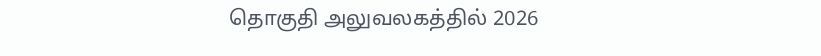தொகுதி அலுவலகத்தில் 2026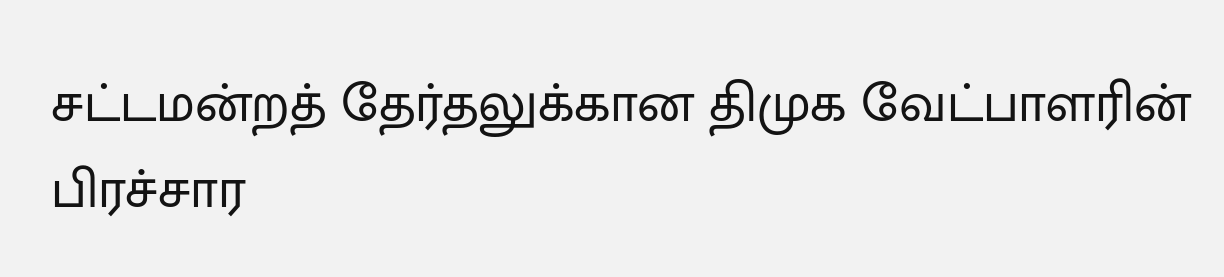சட்டமன்றத் தேர்தலுக்கான திமுக வேட்பாளரின் பிரச்சார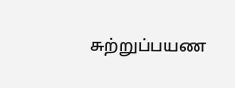சுற்றுப்பயண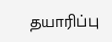தயாரிப்பு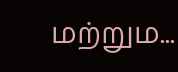மற்றும...